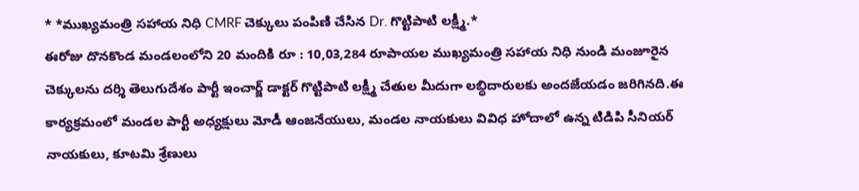* *ముఖ్యమంత్రి సహాయ నిధి CMRF చెక్కులు పంపిణి చేసిన Dr. గొట్టిపాటి లక్ష్మీ.*
ఈరోజు దొనకొండ మండలంలోని 20 మందికి రూ : 10,03,284 రూపాయల ముఖ్యమంత్రి సహాయ నిధి నుండి మంజూరైన చెక్కులను దర్శి తెలుగుదేశం పార్టీ ఇంచార్జ్ డాక్టర్ గొట్టిపాటి లక్ష్మీ చేతుల మీదుగా లబ్ధిదారులకు అందజేయడం జరిగినది.ఈ కార్యక్రమంలో మండల పార్టీ అధ్యక్షులు మోడీ ఆంజనేయులు, మండల నాయకులు వివిధ హోదాలో ఉన్న టిడిపి సీనియర్ నాయకులు, కూటమి శ్రేణులు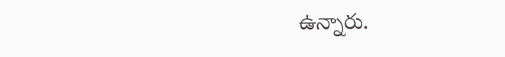ఉన్నారు.